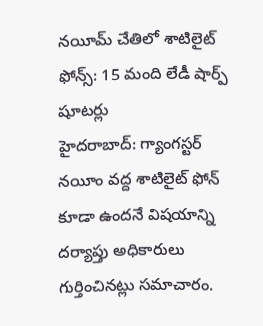నయీమ్ చేతిలో శాటిలైట్ ఫోన్స్: 15 మంది లేడీ షార్ప్ షూటర్లు
హైదరాబాద్: గ్యాంగస్టర్ నయీం వద్ద శాటిలైట్ ఫోన్ కూడా ఉందనే విషయాన్ని దర్యాప్తు అధికారులు గుర్తించినట్లు సమాచారం.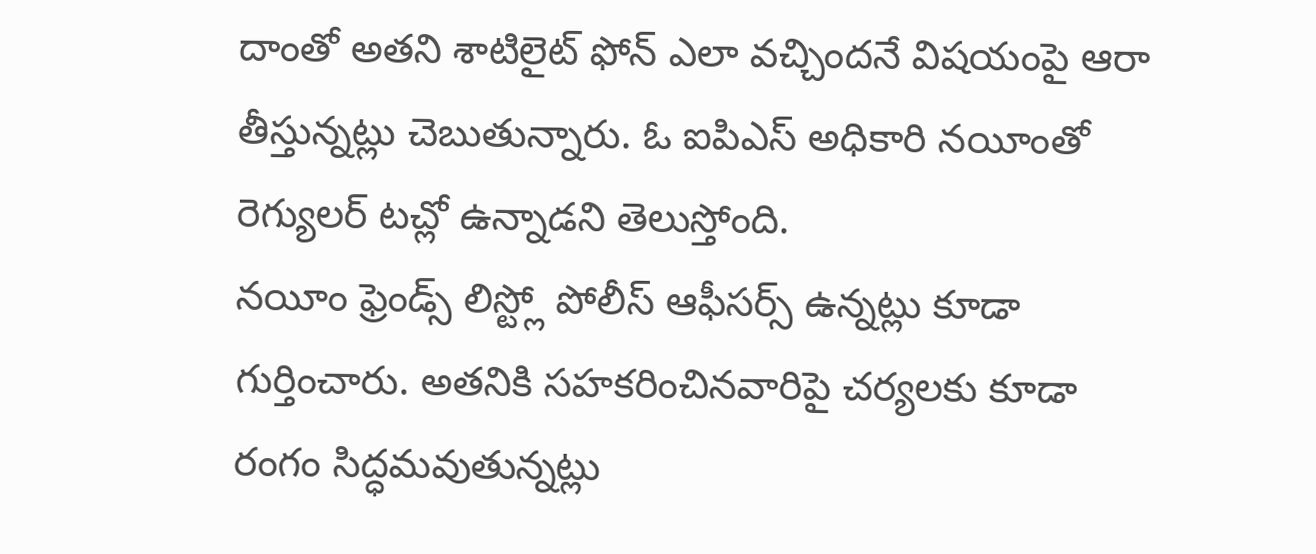దాంతో అతని శాటిలైట్ ఫోన్ ఎలా వచ్చిందనే విషయంపై ఆరా తీస్తున్నట్లు చెబుతున్నారు. ఓ ఐపిఎస్ అధికారి నయీంతో రెగ్యులర్ టచ్లో ఉన్నాడని తెలుస్తోంది.
నయీం ఫ్రెండ్స్ లిస్ట్లో పోలీస్ ఆఫీసర్స్ ఉన్నట్లు కూడా గుర్తించారు. అతనికి సహకరించినవారిపై చర్యలకు కూడా రంగం సిద్ధమవుతున్నట్లు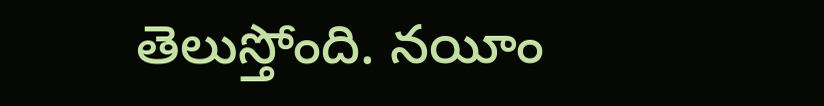తెలుస్తోంది. నయీం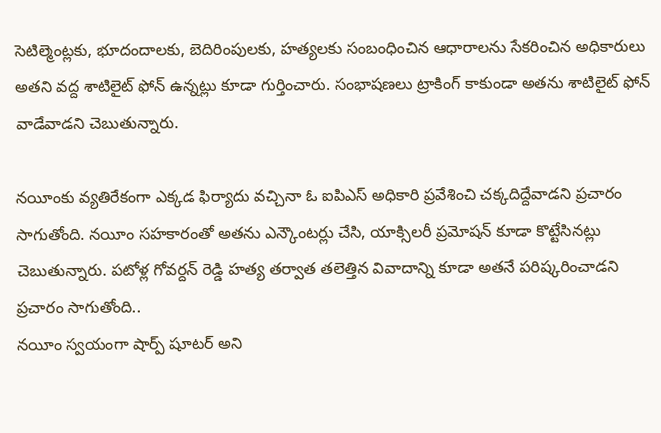సెటిల్మెంట్లకు, భూదందాలకు, బెదిరింపులకు, హత్యలకు సంబంధించిన ఆధారాలను సేకరించిన అధికారులు అతని వద్ద శాటిలైట్ ఫోన్ ఉన్నట్లు కూడా గుర్తించారు. సంభాషణలు ట్రాకింగ్ కాకుండా అతను శాటిలైట్ ఫోన్ వాడేవాడని చెబుతున్నారు.

నయీంకు వ్యతిరేకంగా ఎక్కడ ఫిర్యాదు వచ్చినా ఓ ఐపిఎస్ అధికారి ప్రవేశించి చక్కదిద్దేవాడని ప్రచారం సాగుతోంది. నయీం సహకారంతో అతను ఎన్కౌంటర్లు చేసి, యాక్సిలరీ ప్రమోషన్ కూడా కొట్టేసినట్లు చెబుతున్నారు. పటోళ్ల గోవర్దన్ రెడ్డి హత్య తర్వాత తలెత్తిన వివాదాన్ని కూడా అతనే పరిష్కరించాడని ప్రచారం సాగుతోంది..
నయీం స్వయంగా షార్ప్ షూటర్ అని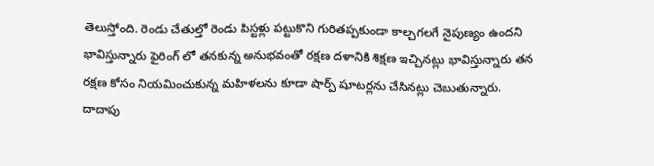తెలుస్తోంది. రెండు చేతుల్తో రెండు పిస్టళ్లు పట్టుకొని గురితప్పకుండా కాల్చగలగే నైపుణ్యం ఉందని భావిస్తున్నారు ఫైరింగ్ లో తనకున్న అనుభవంతో రక్షణ దళానికి శిక్షణ ఇచ్చినట్లు భావిస్తున్నారు తన రక్షణ కోసం నియమించుకున్న మహిళలను కూడా షార్ప్ షూటర్లను చేసినట్లు చెబుతున్నారు.
దాదాపు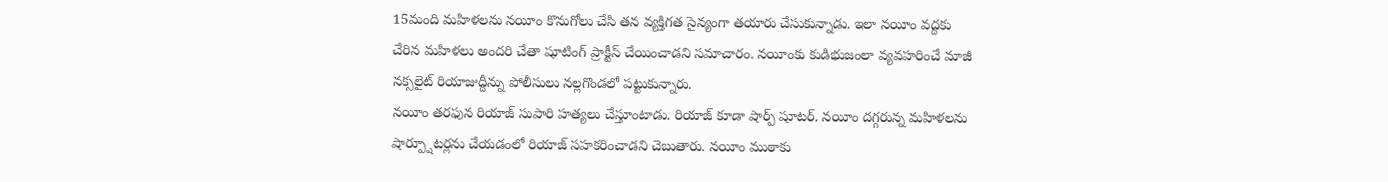15మంది మహిళలను నయీం కొనుగోలు చేసి తన వ్యక్తిగత సైన్యంగా తయారు చేసుకున్నాడు. ఇలా నయీం వద్దకు చేరిన మహిళలు అందరి చేతా షూటింగ్ ప్రాక్టీస్ చేయించాడని సమాచారం. నయీంకు కుడిభుజంలా వ్యవహరించే మాజీ నక్సలైట్ రియాజుద్దీన్ను పోలీసులు నల్లగొండలో పట్టుకున్నారు.
నయీం తరఫున రియాజ్ సుపారి హత్యలు చేస్తూంటాడు. రియాజ్ కూడా షార్ప్ షూటర్. నయీం దగ్గరున్న మహిళలను షార్ప్షూటర్లను చేయడంలో రియాజ్ సహకరించాడని చెబుతారు. నయీం ముఠాకు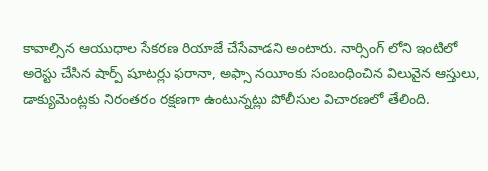కావాల్సిన ఆయుధాల సేకరణ రియాజే చేసేవాడని అంటారు. నార్సింగ్ లోని ఇంటిలో అరెస్టు చేసిన షార్ప్ షూటర్లు ఫరానా, అఫ్సా నయీంకు సంబంధించిన విలువైన ఆస్తులు, డాక్యుమెంట్లకు నిరంతరం రక్షణగా ఉంటున్నట్లు పోలీసుల విచారణలో తేలింది.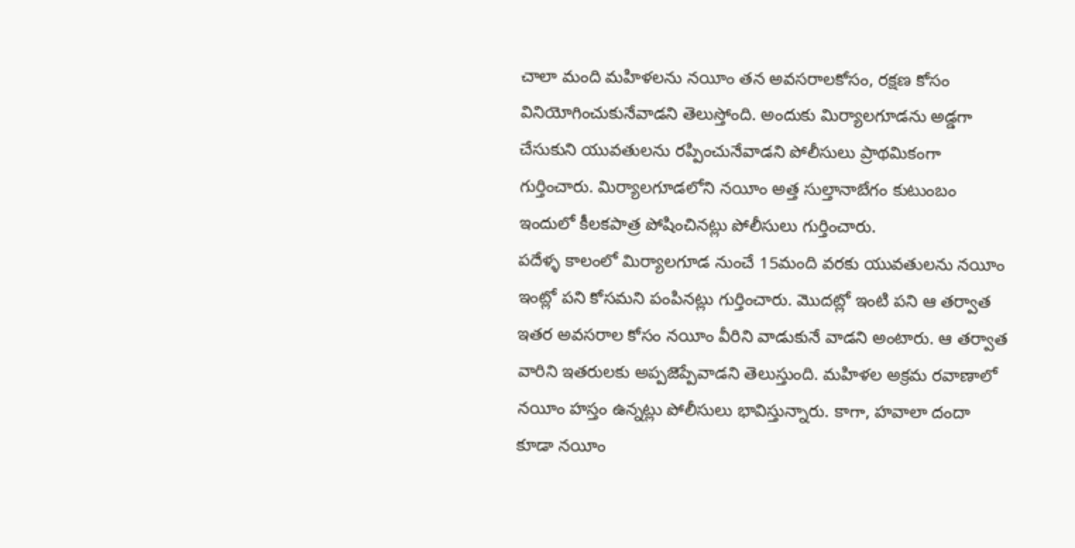చాలా మంది మహిళలను నయీం తన అవసరాలకోసం, రక్షణ కోసం వినియోగించుకునేవాడని తెలుస్తోంది. అందుకు మిర్యాలగూడను అడ్డగా చేసుకుని యువతులను రప్పించునేవాడని పోలీసులు ప్రాథమికంగా గుర్తించారు. మిర్యాలగూడలోని నయీం అత్త సుల్తానాబేగం కుటుంబం ఇందులో కీలకపాత్ర పోషించినట్లు పోలీసులు గుర్తించారు.
పదేళ్ళ కాలంలో మిర్యాలగూడ నుంచే 15మంది వరకు యువతులను నయీం ఇంట్లో పని కోసమని పంపినట్లు గుర్తించారు. మొదట్లో ఇంటి పని ఆ తర్వాత ఇతర అవసరాల కోసం నయీం వీరిని వాడుకునే వాడని అంటారు. ఆ తర్వాత వారిని ఇతరులకు అప్పజెప్పేవాడని తెలుస్తుంది. మహిళల అక్రమ రవాణాలో నయీం హస్తం ఉన్నట్లు పోలీసులు భావిస్తున్నారు. కాగా, హవాలా దందా కూడా నయీం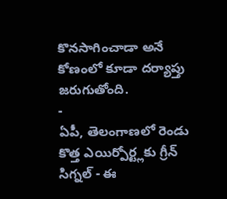కొనసాగించాడా అనే కోణంలో కూడా దర్యాప్తు జరుగుతోంది.
-
ఏపీ, తెలంగాణలో రెండు కొత్త ఎయిర్పోర్ట్లకు గ్రీన్ సిగ్నల్ - ఈ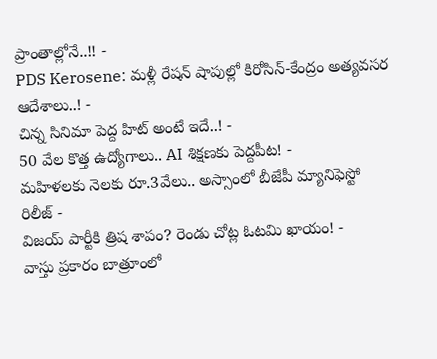ప్రాంతాల్లోనే..!! -
PDS Kerosene: మళ్లీ రేషన్ షాపుల్లో కిరోసిన్-కేంద్రం అత్యవసర ఆదేశాలు..! -
చిన్న సినిమా పెద్ద హిట్ అంటే ఇదే..! -
50 వేల కొత్త ఉద్యోగాలు.. AI శిక్షణకు పెద్దపీట! -
మహిళలకు నెలకు రూ.3వేలు.. అస్సాంలో బీజేపీ మ్యానిఫెస్టో రిలీజ్ -
విజయ్ పార్టీకి త్రిష శాపం? రెండు చోట్ల ఓటమి ఖాయం! -
వాస్తు ప్రకారం బాత్రూంలో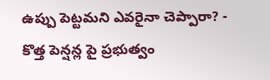ఉప్పు పెట్టమని ఎవరైనా చెప్పారా? -
కొత్త పెన్షన్ల పై ప్రభుత్వం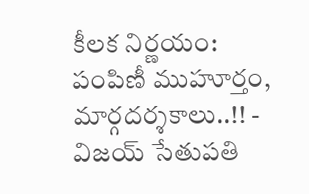కీలక నిర్ణయం: పంపిణీ ముహూర్తం, మార్గదర్శకాలు..!! -
విజయ్ సేతుపతి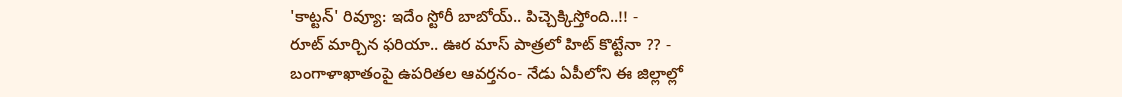'కాట్టన్' రివ్యూ: ఇదేం స్టోరీ బాబోయ్.. పిచ్చెక్కిస్తోంది..!! -
రూట్ మార్చిన ఫరియా.. ఊర మాస్ పాత్రలో హిట్ కొట్టేనా ?? -
బంగాళాఖాతంపై ఉపరితల ఆవర్తనం- నేడు ఏపీలోని ఈ జిల్లాల్లో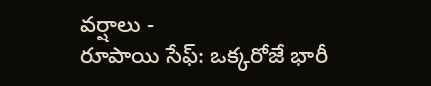వర్షాలు -
రూపాయి సేఫ్: ఒక్కరోజే భారీ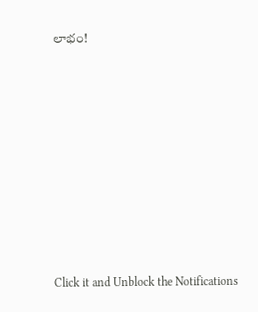లాభం!












Click it and Unblock the Notifications